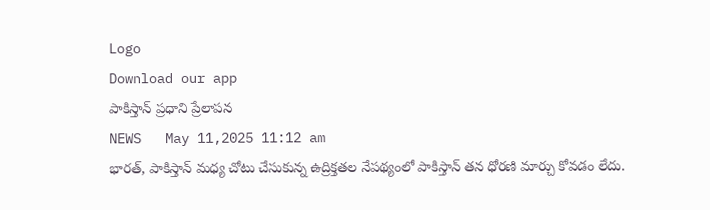Logo
Download our app
పాకిస్తాన్ ప్రధాని ప్రేలాప‌న
NEWS   May 11,2025 11:12 am
భార‌త్, పాకిస్తాన్ మ‌ధ్య చోటు చేసుకున్న ఉద్రిక్త‌త‌ల నేప‌థ్యంలో పాకిస్తాన్ త‌న ధోర‌ణి మార్చు కోవడం లేదు.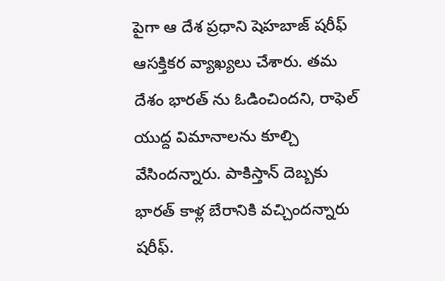పైగా ఆ దేశ ప్ర‌ధాని షెహ‌బాజ్ ష‌రీఫ్ ఆస‌క్తిక‌ర వ్యాఖ్య‌లు చేశారు. తమ దేశం భార‌త్ ను ఓడించింద‌ని, రాఫెల్ యుద్ద విమానాల‌ను కూల్చి వేసింద‌న్నారు. పాకిస్తాన్ దెబ్బ‌కు భార‌త్ కాళ్ల బేరానికి వ‌చ్చింద‌న్నారు ష‌రీఫ్.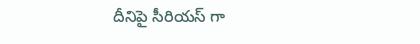దీనిపై సీరియ‌స్ గా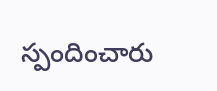స్పందించారు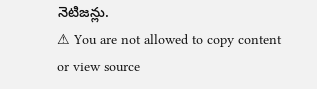నెటిజ‌న్లు.
⚠ You are not allowed to copy content or view source